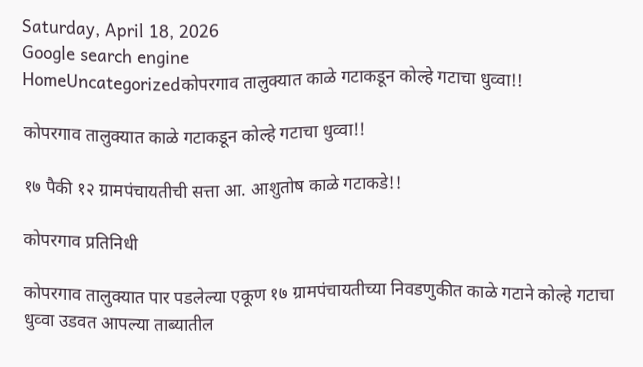Saturday, April 18, 2026
Google search engine
HomeUncategorizedकोपरगाव तालुक्यात काळे गटाकडून कोल्हे गटाचा धुव्वा!!

कोपरगाव तालुक्यात काळे गटाकडून कोल्हे गटाचा धुव्वा!!

१७ पैकी १२ ग्रामपंचायतीची सत्ता आ. आशुतोष काळे गटाकडे!!

कोपरगाव प्रतिनिधी

कोपरगाव तालुक्यात पार पडलेल्या एकूण १७ ग्रामपंचायतीच्या निवडणुकीत काळे गटाने कोल्हे गटाचा धुव्वा उडवत आपल्या ताब्यातील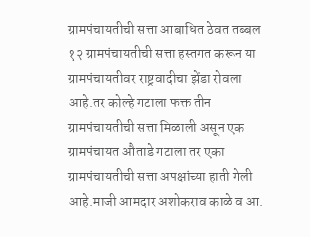ग्रामपंचायतीची सत्ता आबाधित ठेवत तब्बल १२ ग्रामपंचायतीची सत्ता हस्तगत करून या ग्रामपंचायतीवर राष्ट्रवादीचा झेंडा रोवला आहे.तर कोल्हे गटाला फक्त तीन ग्रामपंचायतीची सत्ता मिळाली असून एक ग्रामपंचायत औताडे गटाला तर एका ग्रामपंचायतीची सत्ता अपक्षांच्या हाती गेली आहे.माजी आमदार अशोकराव काळे व आ.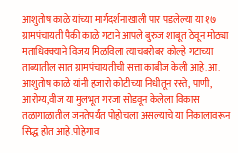आशुतोष काळे यांच्या मार्गदर्शनाखाली पार पडलेल्या या १७ ग्रामपंचायती पैकी काळे गटाने आपले बुरुज शाबूत ठेवून मोठ्या मताधिक्क्याने विजय मिळविला त्याचबरोबर कोल्हे गटाच्या ताब्यातील सात ग्रामपंचायतीची सत्ता काबीज केली आहे.आ. आशुतोष काळे यांनी हजारो कोटीच्या निधीतून रस्ते, पाणी, आरोग्य,वीज या मुलभूत गरजा सोडवून केलेला विकास तळागाळातील जनतेपर्यंत पोहोचला असल्याचे या निकालावरून सिद्ध होत आहे.पोहेगाव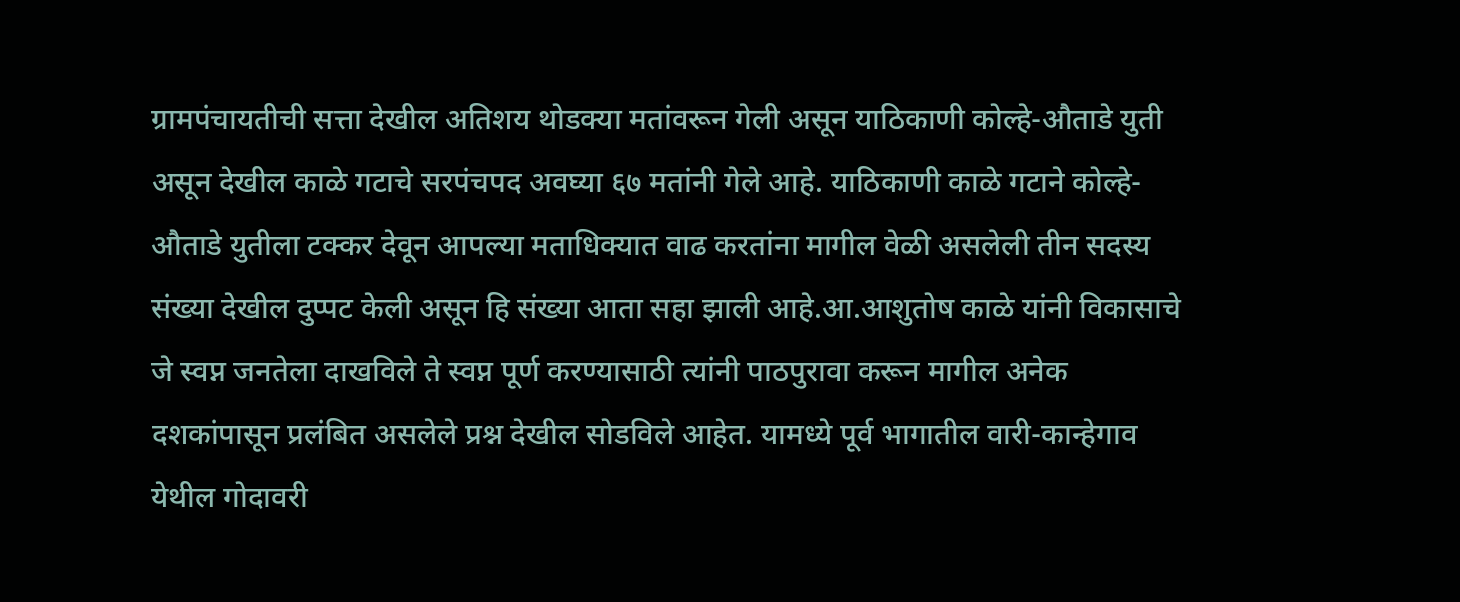ग्रामपंचायतीची सत्ता देखील अतिशय थोडक्या मतांवरून गेली असून याठिकाणी कोल्हे-औताडे युती असून देखील काळे गटाचे सरपंचपद अवघ्या ६७ मतांनी गेले आहे. याठिकाणी काळे गटाने कोल्हे-औताडे युतीला टक्कर देवून आपल्या मताधिक्यात वाढ करतांना मागील वेळी असलेली तीन सदस्य संख्या देखील दुप्पट केली असून हि संख्या आता सहा झाली आहे.आ.आशुतोष काळे यांनी विकासाचे जे स्वप्न जनतेला दाखविले ते स्वप्न पूर्ण करण्यासाठी त्यांनी पाठपुरावा करून मागील अनेक दशकांपासून प्रलंबित असलेले प्रश्न देखील सोडविले आहेत. यामध्ये पूर्व भागातील वारी-कान्हेगाव येथील गोदावरी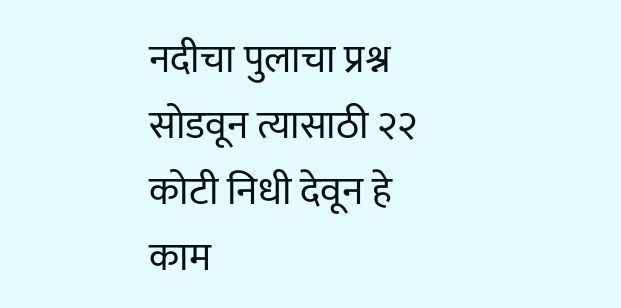नदीचा पुलाचा प्रश्न सोडवून त्यासाठी २२ कोटी निधी देवून हे काम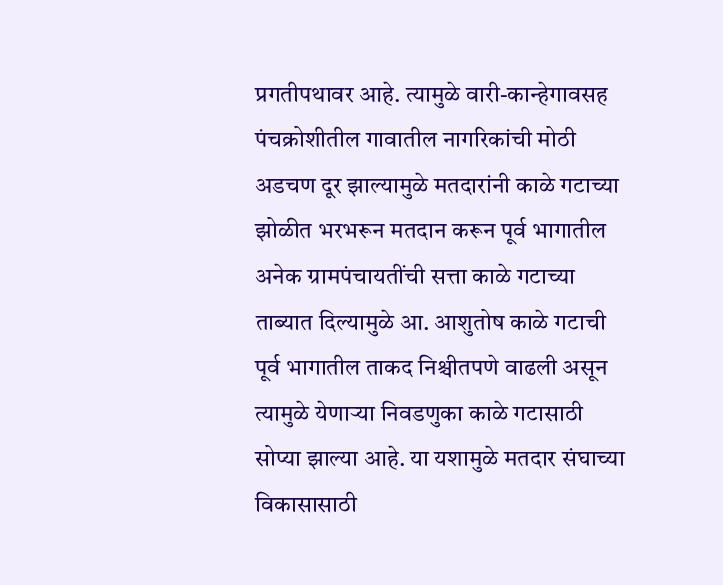प्रगतीपथावर आहे. त्यामुळे वारी-कान्हेगावसह पंचक्रोशीतील गावातील नागरिकांची मोठी अडचण दूर झाल्यामुळे मतदारांनी काळे गटाच्या झोळीत भरभरून मतदान करून पूर्व भागातील अनेक ग्रामपंचायतींची सत्ता काळे गटाच्या ताब्यात दिल्यामुळे आ. आशुतोष काळे गटाची पूर्व भागातील ताकद निश्चीतपणे वाढली असून त्यामुळे येणाऱ्या निवडणुका काळे गटासाठी सोप्या झाल्या आहे. या यशामुळे मतदार संघाच्या विकासासाठी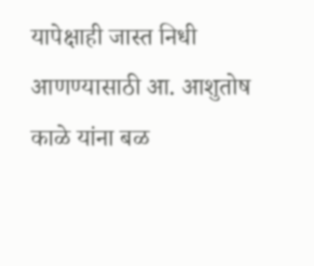यापेक्षाही जास्त निधी आणण्यासाठी आ. आशुतोष काळे यांना बळ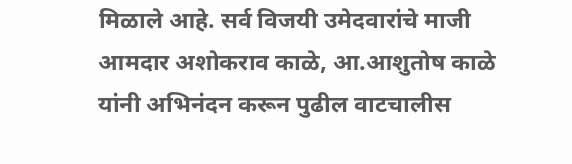मिळाले आहे. सर्व विजयी उमेदवारांचे माजी आमदार अशोकराव काळे, आ.आशुतोष काळे यांनी अभिनंदन करून पुढील वाटचालीस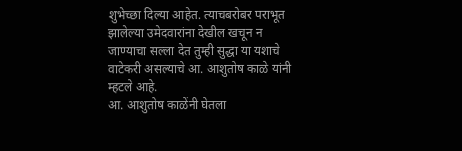शुभेच्छा दिल्या आहेत. त्याचबरोबर पराभूत झालेल्या उमेदवारांना देखील खचून न जाण्याचा सल्ला देत तुम्ही सुद्धा या यशाचे वाटेकरी असल्याचे आ. आशुतोष काळे यांनी म्हटले आहे.
आ. आशुतोष काळेंनी घेतला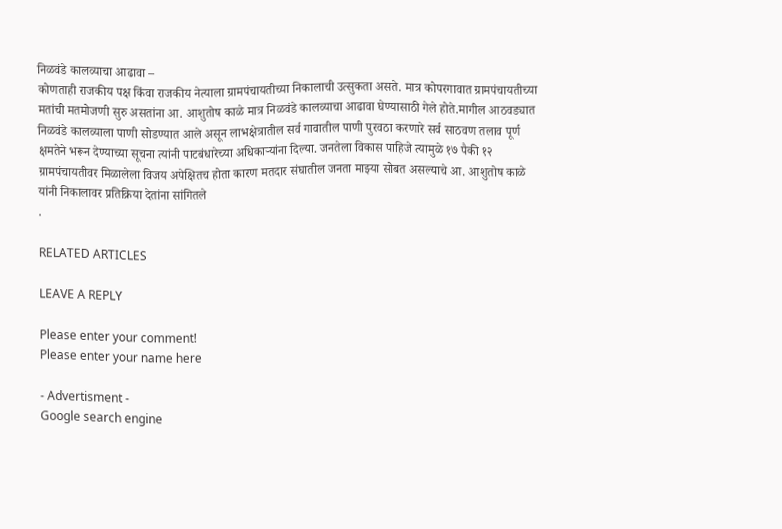निळवंडे कालव्याचा आढावा –
कोणताही राजकीय पक्ष किंवा राजकीय नेत्याला ग्रामपंचायतीच्या निकालाची उत्सुकता असते. मात्र कोपरगावात ग्रामपंचायतीच्या मतांची मतमोजणी सुरु असतांना आ. आशुतोष काळे मात्र निळवंडे कालव्याचा आढावा घेण्यासाठी गेले होते.मागील आठवड्यात निळवंडे कालव्याला पाणी सोडण्यात आले असून लाभक्षेत्रातील सर्व गावातील पाणी पुरवठा करणारे सर्व साठवण तलाव पूर्ण क्षमतेने भरून देण्याच्या सूचना त्यांनी पाटबंधारेच्या अधिकाऱ्यांना दिल्या. जनतेला विकास पाहिजे त्यामुळे १७ पैकी १२ ग्रामपंचायतीवर मिळालेला विजय अपेक्षितच होता कारण मतदार संघातील जनता माझ्या सोबत असल्याचे आ. आशुतोष काळे यांनी निकालावर प्रतिक्रिया देतांना सांगितले
.

RELATED ARTICLES

LEAVE A REPLY

Please enter your comment!
Please enter your name here

- Advertisment -
Google search engine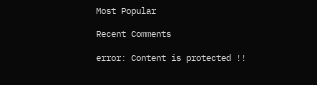Most Popular

Recent Comments

error: Content is protected !!